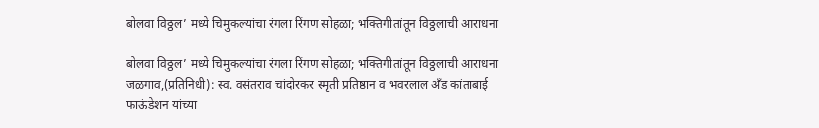बोलवा विठ्ठल’ मध्ये चिमुकल्यांचा रंगला रिंगण सोहळा; भक्तिगीतांतून विठ्ठलाची आराधना

बोलवा विठ्ठल’ मध्ये चिमुकल्यांचा रंगला रिंगण सोहळा; भक्तिगीतांतून विठ्ठलाची आराधना
जळगाव,(प्रतिनिधी): स्व. वसंतराव चांदोरकर स्मृती प्रतिष्ठान व भवरलाल अँड कांताबाई फाऊंडेशन यांच्या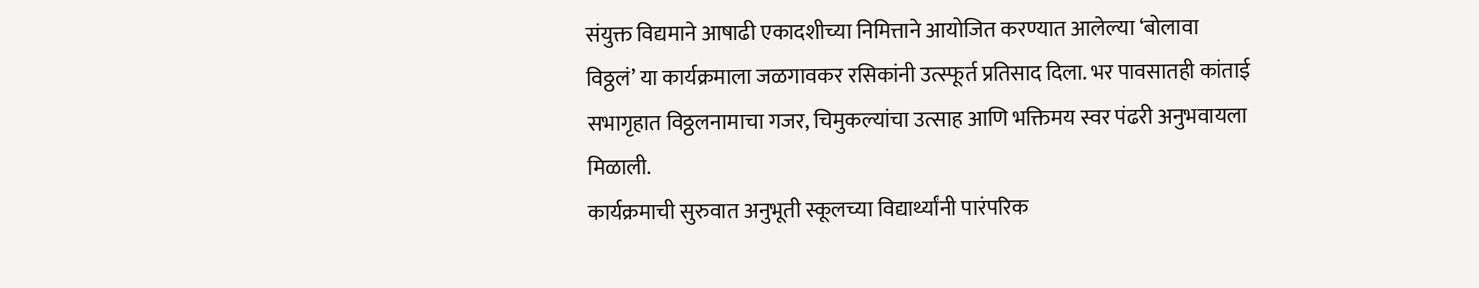संयुक्त विद्यमाने आषाढी एकादशीच्या निमित्ताने आयोजित करण्यात आलेल्या ‘बोलावा विठ्ठलं’ या कार्यक्रमाला जळगावकर रसिकांनी उत्स्फूर्त प्रतिसाद दिला. भर पावसातही कांताई सभागृहात विठ्ठलनामाचा गजर, चिमुकल्यांचा उत्साह आणि भक्तिमय स्वर पंढरी अनुभवायला मिळाली.
कार्यक्रमाची सुरुवात अनुभूती स्कूलच्या विद्यार्थ्यांनी पारंपरिक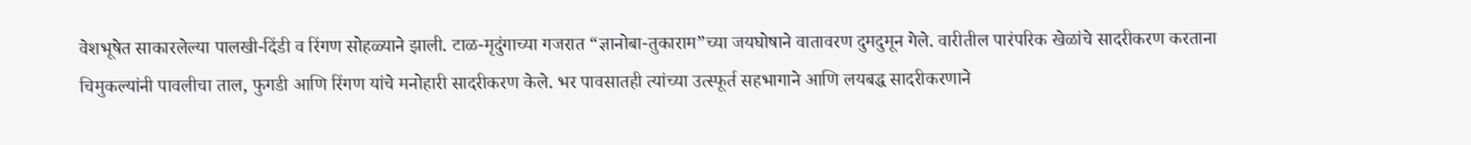वेशभूषेत साकारलेल्या पालखी-दिंडी व रिंगण सोहळ्याने झाली. टाळ-मृदुंगाच्या गजरात “ज्ञानोबा-तुकाराम”च्या जयघोषाने वातावरण दुमदुमून गेले. वारीतील पारंपरिक खेळांचे सादरीकरण करताना चिमुकल्यांनी पावलीचा ताल, फुगडी आणि रिंगण यांचे मनोहारी सादरीकरण केले. भर पावसातही त्यांच्या उत्स्फूर्त सहभागाने आणि लयबद्ध सादरीकरणाने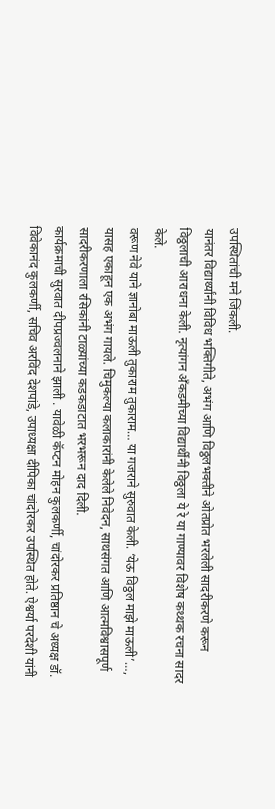उपस्थितांची मने जिंकली.
यानंतर विद्यार्थ्यांनी विविध भक्तिगीते, अभंग आणि विठ्ठलभक्तीने ओतप्रोत भरलेली सादरीकरणे करून विठ्ठलाची आराधना केली. नृत्यांगन अँकडमीच्या विद्यार्थींनी विठ्ठला ये रे या गाण्यावर विशेष कथ्थक रचना सादर केले.
वरूण नेवे याने ज्ञानोबा माऊली तुकाराम तुकाराम… या गजराने सुरुवात केली. ‘येऊ विठ्ठल माझे माऊली’…, यासह एकाहून एक अभंग गायले. चिमुकल्या कलाकारांनी केलेले निवेदन, साथसंगत आणि आत्मविश्वासपूर्ण सादरीकरणाला रसिकांनी टाळ्यांच्या कडकडाटात भरभरून दाद दिली.
कार्यक्रमाची सुरवात दीपप्रज्वलनाने झाली . यावेळी कॅप्टन मोहन कुलकर्णी, चांदोरकर प्रतिष्ठान चे अध्यक्ष डॉ. विवेकानंद कुलकर्णी, सचिव अरविंद देशपांडे, उपाध्यक्षा दीपिका चांदोरकर उपस्थित होते. ऐश्वर्या परदेशी यांनी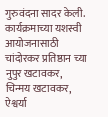गुरुवंदना सादर केली.
कार्यक्रमाच्या यशस्वी आयोजनासाठी चांदोरकर प्रतिष्ठान च्या नुपुर खटावकर, चिन्मय खटावकर, ऐश्वर्या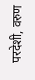परदेशी, वरुण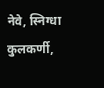नेवे, स्निग्धा कुलकर्णी,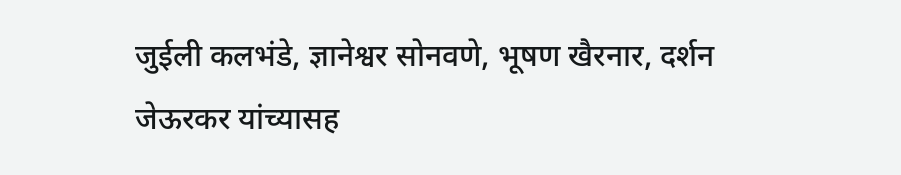जुईली कलभंडे, ज्ञानेश्वर सोनवणे, भूषण खैरनार, दर्शन जेऊरकर यांच्यासह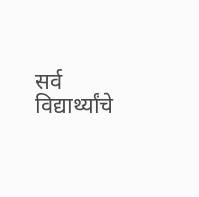सर्व विद्यार्थ्यांचे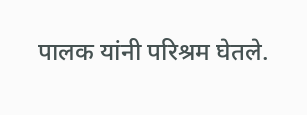पालक यांनी परिश्रम घेतले.